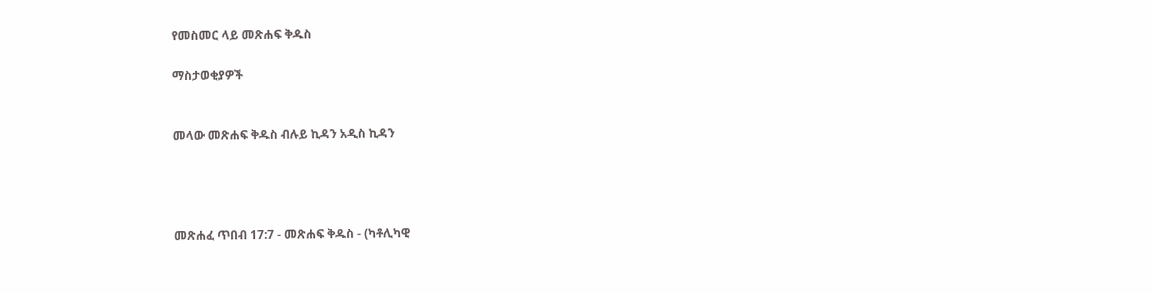የመስመር ላይ መጽሐፍ ቅዱስ

ማስታወቂያዎች


መላው መጽሐፍ ቅዱስ ብሉይ ኪዳን አዲስ ኪዳን




መጽሐፈ ጥበብ 17:7 - መጽሐፍ ቅዱስ - (ካቶሊካዊ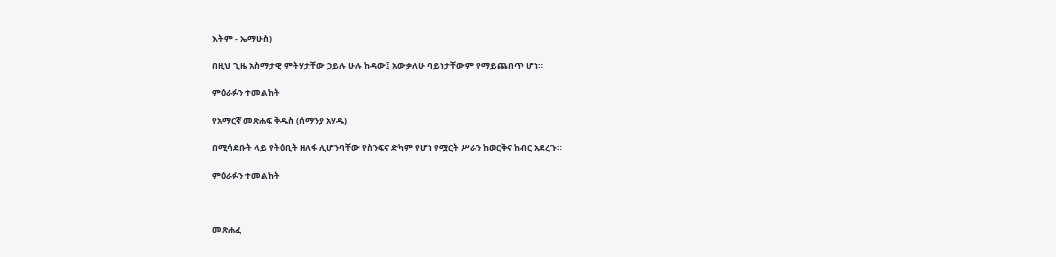እትም - ኤማሁስ)

በዚህ ጊዜ አስማታዊ ምትሃታቸው ኃይሉ ሁሉ ከዳው፤ አውቃለሁ ባይነታቸውም የማይጨበጥ ሆነ።

ምዕራፉን ተመልከት

የአማርኛ መጽሐፍ ቅዱስ (ሰማንያ አሃዱ)

በሚሳደቡት ላይ የትዕቢት ዘለፋ ሊሆንባቸው የስንፍና ድካም የሆነ የሟርት ሥራን ከወርቅና ከብር አደረጉ።

ምዕራፉን ተመልከት



መጽሐፈ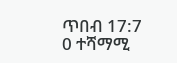ጥበብ 17:7
0 ተሻማሚ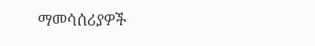ማመሳሰሪያዎች